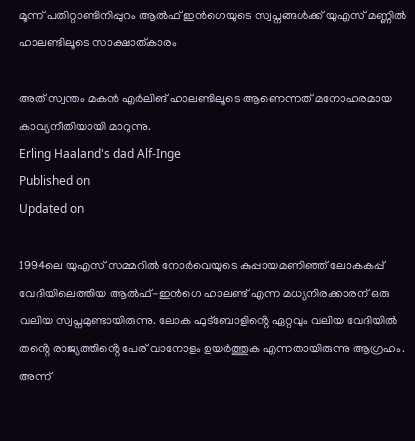മൂന്ന് പതിറ്റാണ്ടിനിപ്പുറം ആൽഫ് ഇൻഗെയുടെ സ്വപ്നങ്ങൾക്ക് യുഎസ് മണ്ണിൽ ഹാലണ്ടിലൂടെ സാക്ഷാത്കാരം

അത് സ്വന്തം മകൻ എർലിങ് ഹാലണ്ടിലൂടെ ആണെന്നത് മനോഹരമായ കാവ്യനീതിയായി മാറുന്നു.
Erling Haaland's dad Alf-Inge
Published on
Updated on

1994ലെ യുഎസ് സമ്മറിൽ നോർവെയുടെ കുപ്പായമണിഞ്ഞ് ലോകകപ്പ് വേദിയിലെത്തിയ ആൽഫ്-ഇൻഗെ ഹാലണ്ട് എന്ന മധ്യനിരക്കാരന് ഒരു വലിയ സ്വപ്നമുണ്ടായിരുന്നു. ലോക ഫുട്ബോളിൻ്റെ ഏറ്റവും വലിയ വേദിയിൽ തൻ്റെ രാജ്യത്തിൻ്റെ പേര് വാനോളം ഉയർത്തുക എന്നതായിരുന്നു ആഗ്രഹം. അന്ന്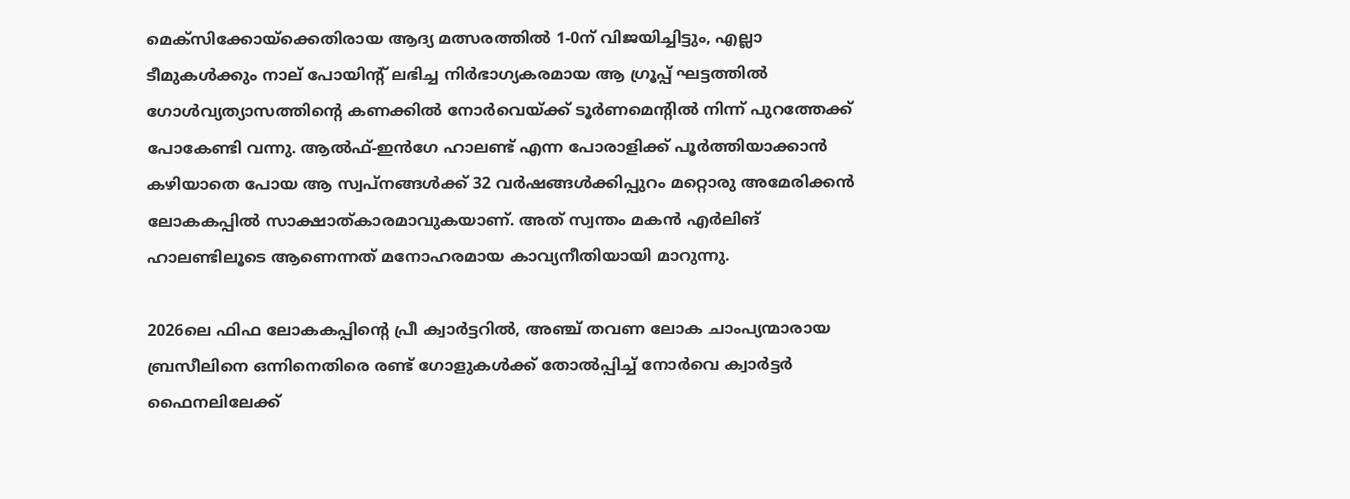മെക്സിക്കോയ്‌ക്കെതിരായ ആദ്യ മത്സരത്തിൽ 1-0ന് വിജയിച്ചിട്ടും, എല്ലാ ടീമുകൾക്കും നാല് പോയിൻ്റ് ലഭിച്ച നിർഭാഗ്യകരമായ ആ ഗ്രൂപ്പ് ഘട്ടത്തിൽ ഗോൾവ്യത്യാസത്തിൻ്റെ കണക്കിൽ നോർവെയ്ക്ക് ടൂർണമെന്റിൽ നിന്ന് പുറത്തേക്ക് പോകേണ്ടി വന്നു. ആൽഫ്-ഇൻഗേ ഹാലണ്ട് എന്ന പോരാളിക്ക് പൂർത്തിയാക്കാൻ കഴിയാതെ പോയ ആ സ്വപ്നങ്ങൾക്ക് 32 വർഷങ്ങൾക്കിപ്പുറം മറ്റൊരു അമേരിക്കൻ ലോകകപ്പിൽ സാക്ഷാത്കാരമാവുകയാണ്. അത് സ്വന്തം മകൻ എർലിങ് ഹാലണ്ടിലൂടെ ആണെന്നത് മനോഹരമായ കാവ്യനീതിയായി മാറുന്നു.

2026ലെ ഫിഫ ലോകകപ്പിൻ്റെ പ്രീ ക്വാർട്ടറിൽ, അഞ്ച് തവണ ലോക ചാംപ്യന്മാരായ ബ്രസീലിനെ ഒന്നിനെതിരെ രണ്ട് ഗോളുകൾക്ക് തോൽപ്പിച്ച് നോർവെ ക്വാർട്ടർ ഫൈനലിലേക്ക്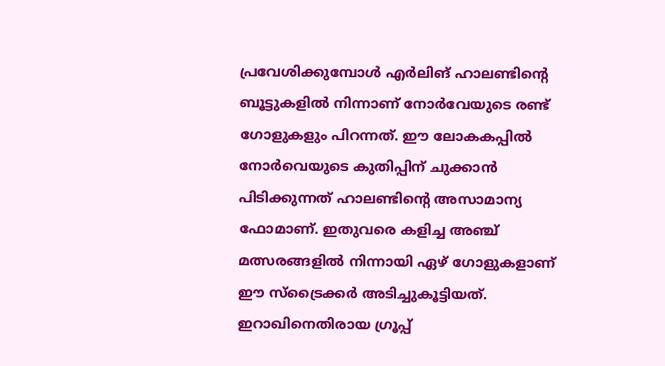പ്രവേശിക്കുമ്പോൾ എർലിങ് ഹാലണ്ടിൻ്റെ ബൂട്ടുകളിൽ നിന്നാണ് നോർവേയുടെ രണ്ട് ഗോളുകളും പിറന്നത്. ഈ ലോകകപ്പിൽ നോർവെയുടെ കുതിപ്പിന് ചുക്കാൻ പിടിക്കുന്നത് ഹാലണ്ടിൻ്റെ അസാമാന്യ ഫോമാണ്. ഇതുവരെ കളിച്ച അഞ്ച് മത്സരങ്ങളിൽ നിന്നായി ഏഴ് ഗോളുകളാണ് ഈ സ്ട്രൈക്കർ അടിച്ചുകൂട്ടിയത്. ഇറാഖിനെതിരായ ഗ്രൂപ്പ്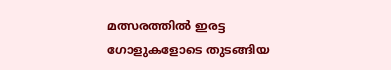മത്സരത്തിൽ ഇരട്ട ഗോളുകളോടെ തുടങ്ങിയ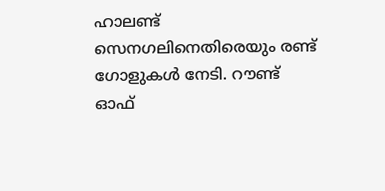ഹാലണ്ട് സെനഗലിനെതിരെയും രണ്ട് ഗോളുകൾ നേടി. റൗണ്ട് ഓഫ്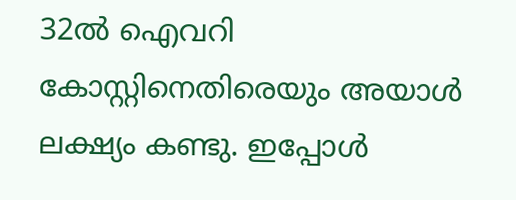32ൽ ഐവറി കോസ്റ്റിനെതിരെയും അയാൾ ലക്ഷ്യം കണ്ടു. ഇപ്പോൾ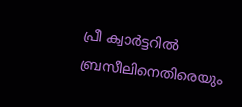പ്രീ ക്വാർട്ടറിൽ ബ്രസീലിനെതിരെയും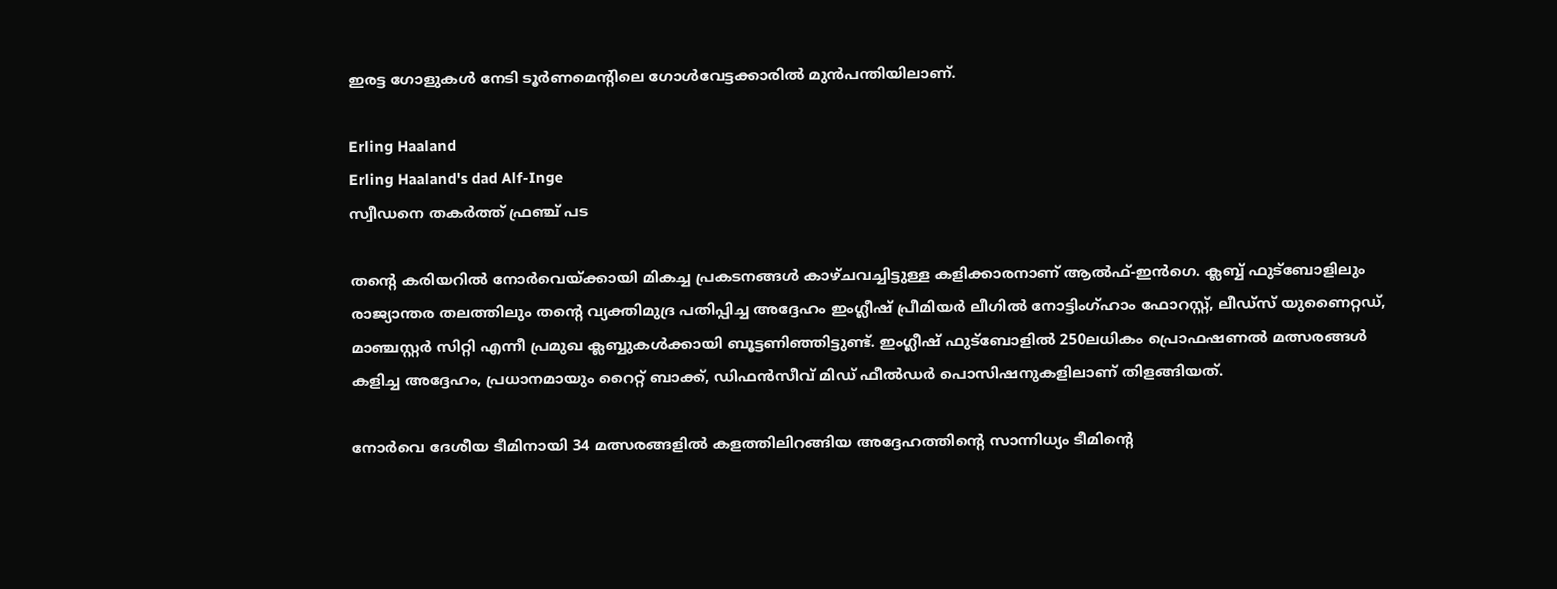ഇരട്ട ഗോളുകൾ നേടി ടൂർണമെൻ്റിലെ ഗോൾവേട്ടക്കാരിൽ മുൻപന്തിയിലാണ്.

Erling Haaland
Erling Haaland's dad Alf-Inge
സ്വീഡനെ തകർത്ത് ഫ്രഞ്ച് പട

തൻ്റെ കരിയറിൽ നോർവെയ്ക്കായി മികച്ച പ്രകടനങ്ങൾ കാഴ്ചവച്ചിട്ടുള്ള കളിക്കാരനാണ് ആൽഫ്-ഇൻഗെ. ക്ലബ്ബ് ഫുട്ബോളിലും രാജ്യാന്തര തലത്തിലും തന്റെ വ്യക്തിമുദ്ര പതിപ്പിച്ച അദ്ദേഹം ഇംഗ്ലീഷ് പ്രീമിയർ ലീഗിൽ നോട്ടിംഗ്ഹാം ഫോറസ്റ്റ്, ലീഡ്‌സ് യുണൈറ്റഡ്, മാഞ്ചസ്റ്റർ സിറ്റി എന്നീ പ്രമുഖ ക്ലബ്ബുകൾക്കായി ബൂട്ടണിഞ്ഞിട്ടുണ്ട്. ഇംഗ്ലീഷ് ഫുട്ബോളിൽ 250ലധികം പ്രൊഫഷണൽ മത്സരങ്ങൾ കളിച്ച അദ്ദേഹം, പ്രധാനമായും റൈറ്റ് ബാക്ക്, ഡിഫൻസീവ് മിഡ് ഫീൽഡർ പൊസിഷനുകളിലാണ് തിളങ്ങിയത്.

നോർവെ ദേശീയ ടീമിനായി 34 മത്സരങ്ങളിൽ കളത്തിലിറങ്ങിയ അദ്ദേഹത്തിൻ്റെ സാന്നിധ്യം ടീമിൻ്റെ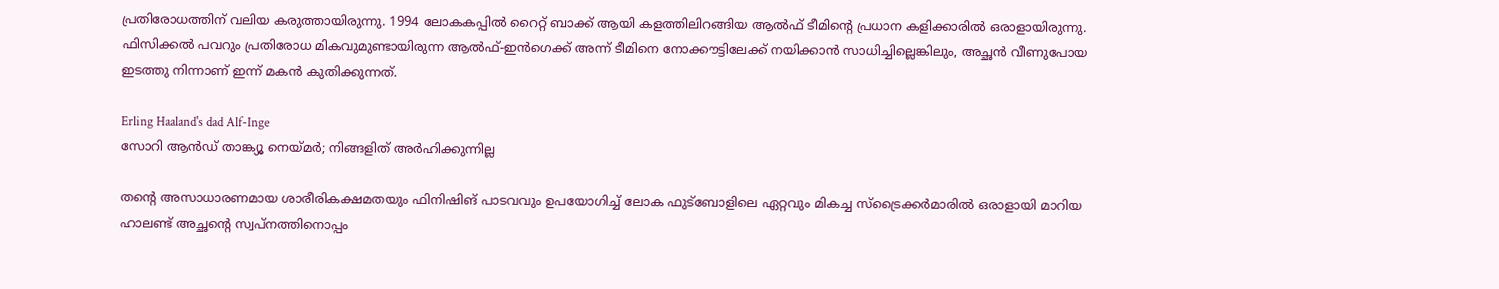പ്രതിരോധത്തിന് വലിയ കരുത്തായിരുന്നു. 1994 ലോകകപ്പിൽ റൈറ്റ് ബാക്ക് ആയി കളത്തിലിറങ്ങിയ ആൽഫ് ടീമിൻ്റെ പ്രധാന കളിക്കാരിൽ ഒരാളായിരുന്നു. ഫിസിക്കൽ പവറും പ്രതിരോധ മികവുമുണ്ടായിരുന്ന ആൽഫ്-ഇൻഗെക്ക് അന്ന് ടീമിനെ നോക്കൗട്ടിലേക്ക് നയിക്കാൻ സാധിച്ചില്ലെങ്കിലും, അച്ഛൻ വീണുപോയ ഇടത്തു നിന്നാണ് ഇന്ന് മകൻ കുതിക്കുന്നത്.

Erling Haaland's dad Alf-Inge
സോറി ആൻഡ് താങ്ക്യൂ നെയ്മർ; നിങ്ങളിത് അർഹിക്കുന്നില്ല

തൻ്റെ അസാധാരണമായ ശാരീരികക്ഷമതയും ഫിനിഷിങ് പാടവവും ഉപയോഗിച്ച് ലോക ഫുട്ബോളിലെ ഏറ്റവും മികച്ച സ്ട്രൈക്കർമാരിൽ ഒരാളായി മാറിയ ഹാലണ്ട് അച്ഛൻ്റെ സ്വപ്നത്തിനൊപ്പം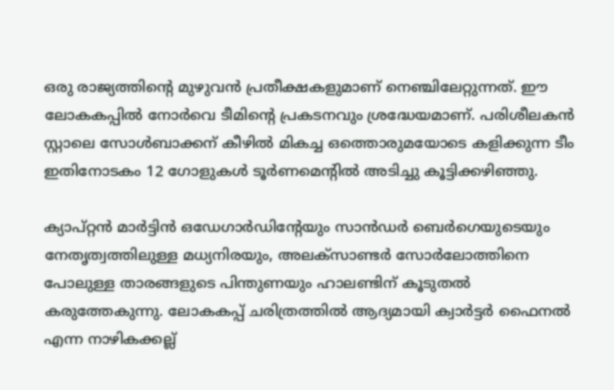ഒരു രാജ്യത്തിൻ്റെ മുഴുവൻ പ്രതീക്ഷകളുമാണ് നെഞ്ചിലേറ്റുന്നത്. ഈ ലോകകപ്പിൽ നോർവെ ടീമിൻ്റെ പ്രകടനവും ശ്രദ്ധേയമാണ്. പരിശീലകൻ സ്റ്റാലെ സോൾബാക്കന് കീഴിൽ മികച്ച ഒത്തൊരുമയോടെ കളിക്കുന്ന ടീം ഇതിനോടകം 12 ഗോളുകൾ ടൂർണമെൻ്റിൽ അടിച്ചു കൂട്ടിക്കഴിഞ്ഞു.

ക്യാപ്റ്റൻ മാർട്ടിൻ ഒഡേഗാർഡിൻ്റേയും സാൻഡർ ബെർഗെയുടെയും നേതൃത്വത്തിലുള്ള മധ്യനിരയും, അലക്സാണ്ടർ സോർലോത്തിനെ പോലുള്ള താരങ്ങളുടെ പിന്തുണയും ഹാലണ്ടിന് കൂടുതൽ കരുത്തേകുന്നു. ലോകകപ്പ് ചരിത്രത്തിൽ ആദ്യമായി ക്വാർട്ടർ ഫൈനൽ എന്ന നാഴികക്കല്ല്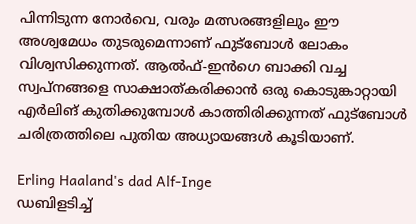പിന്നിടുന്ന നോർവെ, വരും മത്സരങ്ങളിലും ഈ അശ്വമേധം തുടരുമെന്നാണ് ഫുട്ബോൾ ലോകം വിശ്വസിക്കുന്നത്. ആൽഫ്-ഇൻഗെ ബാക്കി വച്ച സ്വപ്നങ്ങളെ സാക്ഷാത്കരിക്കാൻ ഒരു കൊടുങ്കാറ്റായി എർലിങ് കുതിക്കുമ്പോൾ കാത്തിരിക്കുന്നത് ഫുട്ബോൾ ചരിത്രത്തിലെ പുതിയ അധ്യായങ്ങൾ കൂടിയാണ്.

Erling Haaland's dad Alf-Inge
ഡബിളടിച്ച്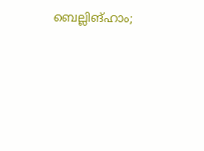ബെല്ലിങ്ഹാം;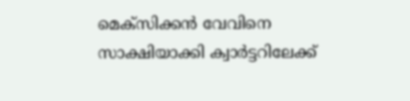മെക്സിക്കൻ വേവിനെ സാക്ഷിയാക്കി ക്വാർട്ടറിലേക്ക്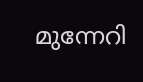മുന്നേറി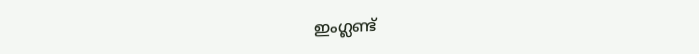ഇംഗ്ലണ്ട്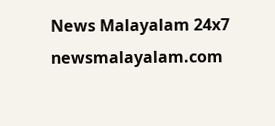News Malayalam 24x7
newsmalayalam.com